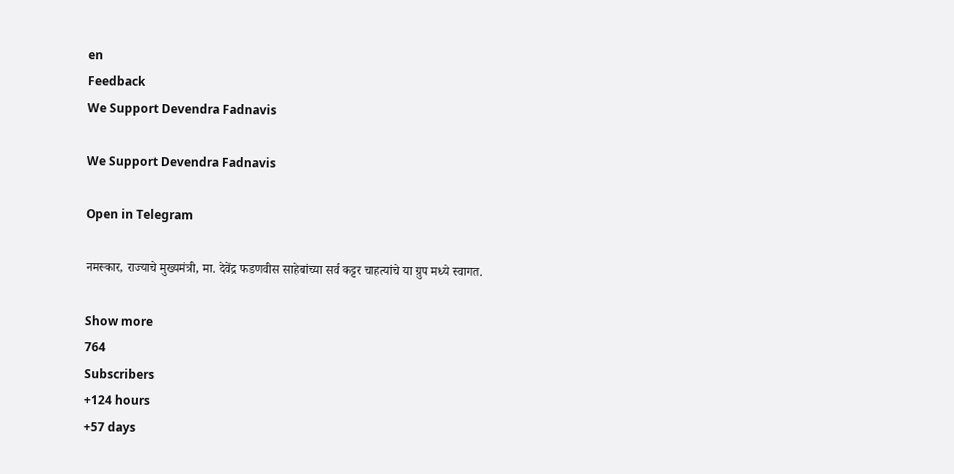en
Feedback
We Support Devendra Fadnavis

We Support Devendra Fadnavis

Open in Telegram

नमस्कार, राज्याचे मुख्यमंत्री, मा. देवेंद्र फडणवीस साहेबांच्या सर्व कट्टर चाहत्यांचे या ग्रुप मध्ये स्वागत.

Show more
764
Subscribers
+124 hours
+57 days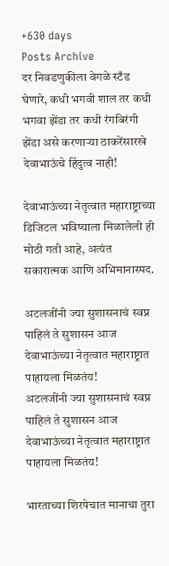+630 days
Posts Archive
दर निवडणुकीला वेगळे स्टँड घेणारे, कधी भगवी शाल तर कधी भगवा झेंडा तर कधी रंगबिरंगी झेंडा असे करणाऱ्या ठाकरेंसारखे देवाभाऊंचे हिंदुत्व नाही!

देवाभाऊंच्या नेतृत्वात महाराष्ट्राच्या डिजिटल भविष्याला मिळालेली ही मोठी गती आहे, अत्यंत सकारात्मक आणि अभिमानास्पद.

अटलजींनी ज्या सुशासनाचं स्वप्न पाहिलं ते सुशासन आज देवाभाऊंच्या नेतृत्वात महाराष्ट्रात पाहायला मिळतंय!
अटलजींनी ज्या सुशासनाचं स्वप्न पाहिलं ते सुशासन आज देवाभाऊंच्या नेतृत्वात महाराष्ट्रात पाहायला मिळतंय!

भारताच्या शिरपेचात मानाचा तुरा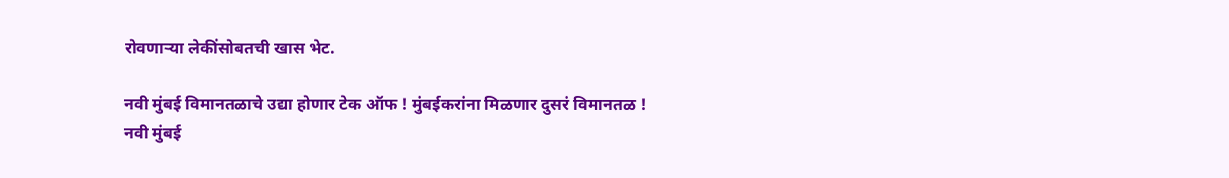रोवणाऱ्या लेकींसोबतची खास भेट.

नवी मुंबई विमानतळाचे उद्या होणार टेक ऑफ ! मुंबईकरांना मिळणार दुसरं विमानतळ !
नवी मुंबई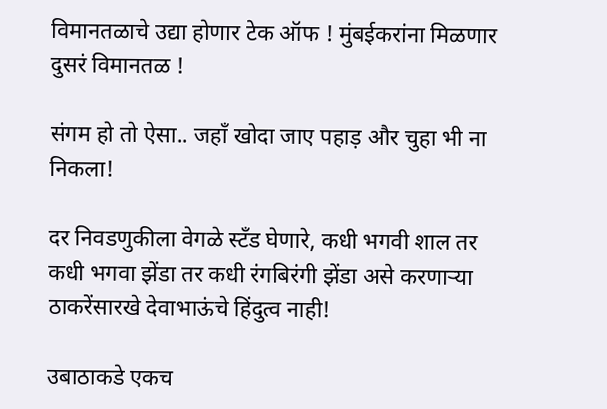विमानतळाचे उद्या होणार टेक ऑफ ! मुंबईकरांना मिळणार दुसरं विमानतळ !

संगम हो तो ऐसा.. जहाँ खोदा जाए पहाड़ और चुहा भी ना निकला!

दर निवडणुकीला वेगळे स्टँड घेणारे, कधी भगवी शाल तर कधी भगवा झेंडा तर कधी रंगबिरंगी झेंडा असे करणाऱ्या ठाकरेंसारखे देवाभाऊंचे हिंदुत्व नाही!

उबाठाकडे एकच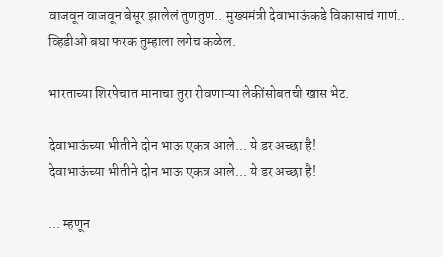वाजवून वाजवून बेसूर झालेलं तुणतुण.. मुख्यमंत्री देवाभाऊंकडे विकासाचं गाणं.. व्हिडीओ बघा फरक तुम्हाला लगेच कळेल.

भारताच्या शिरपेचात मानाचा तुरा रोवणाऱ्या लेकींसोबतची खास भेट.

देवाभाऊंच्या भीतीने दोन भाऊ एकत्र आले... ये डर अच्छा है!
देवाभाऊंच्या भीतीने दोन भाऊ एकत्र आले... ये डर अच्छा है!

... म्हणून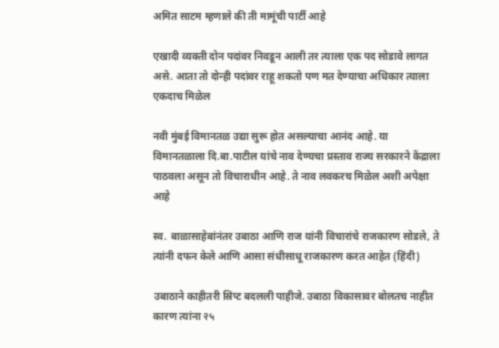अमित साटम म्हणाले की ती मामूंची पार्टी आहे

एखादी व्यक्ती दोन पदांवर निवडून आली तर त्याला एक पद सोडावे लागत असे. आता तो दोन्ही पदांवर राहू शकतो पण मत देण्याचा अधिकार त्याला एकदाच मिळेल

नवी मुंबई विमानतळ उद्या सुरू होत असल्याचा आनंद आहे. या विमानतळाला दि.बा.पाटील यांचे नाव देण्यचा प्रस्ताव राज्य सरकारने केंद्राला पाठवला असून तो विचाराधीन आहे. ते नाव लवकरच मिळेल अशी अपेक्षा आहे

स्व. बाळासाहेबांनंतर उबाठा आणि राज यांनी विचारांचे राजकारण सोडले, ते त्यांनी दफन केले आणि आसा संधीसाधू राजकारण करत आहेत (हिंदी)

उबाठाने काहीतरी स्रिप्ट बदलली पाहीजे. उबाठा विकासावर बोलतच नाहीत कारण त्यांना २५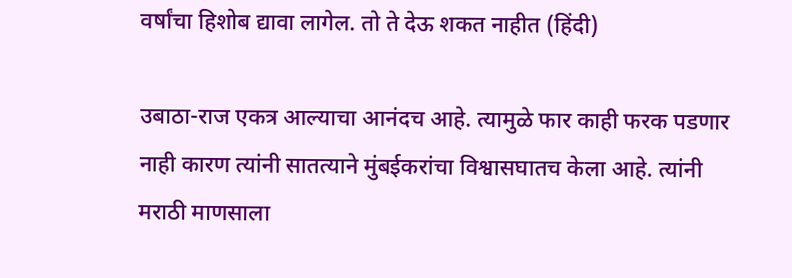वर्षांचा हिशोब द्यावा लागेल. तो ते देऊ शकत नाहीत (हिंदी)

उबाठा-राज एकत्र आल्याचा आनंदच आहे. त्यामुळे फार काही फरक पडणार नाही कारण त्यांनी सातत्याने मुंबईकरांचा विश्वासघातच केला आहे. त्यांनी मराठी माणसाला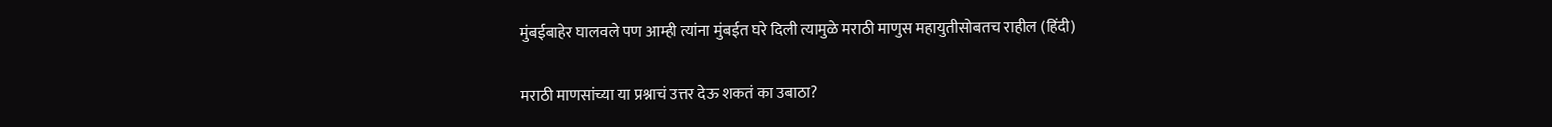मुंबईबाहेर घालवले पण आम्ही त्यांना मुंबईत घरे दिली त्यामुळे मराठी माणुस महायुतीसोबतच राहील (हिंदी)

मराठी माणसांच्या या प्रश्नाचं उत्तर देऊ शकतं का उबाठा?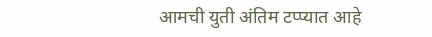आमची युती अंतिम टप्प्यात आहे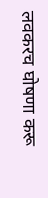लवकरच घोषणा करू